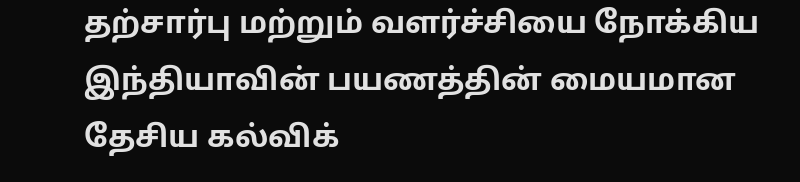தற்சார்பு மற்றும் வளர்ச்சியை நோக்கிய இந்தியாவின் பயணத்தின் மையமான தேசிய கல்விக்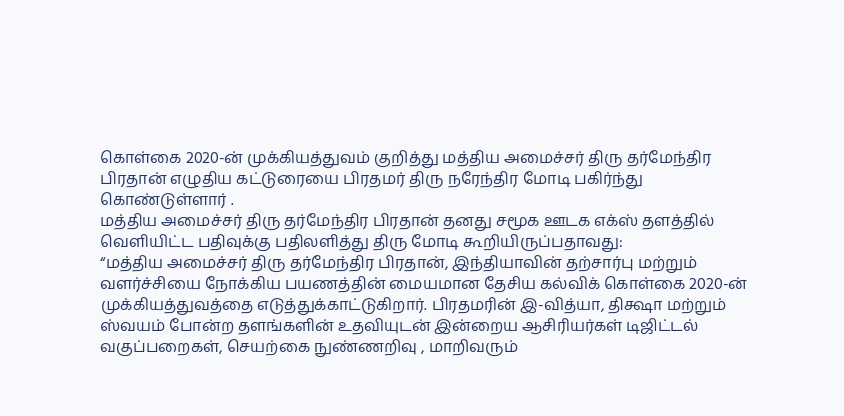கொள்கை 2020-ன் முக்கியத்துவம் குறித்து மத்திய அமைச்சர் திரு தர்மேந்திர பிரதான் எழுதிய கட்டுரையை பிரதமர் திரு நரேந்திர மோடி பகிர்ந்து கொண்டுள்ளார் .
மத்திய அமைச்சர் திரு தர்மேந்திர பிரதான் தனது சமூக ஊடக எக்ஸ் தளத்தில் வெளியிட்ட பதிவுக்கு பதிலளித்து திரு மோடி கூறியிருப்பதாவது:
“மத்திய அமைச்சர் திரு தர்மேந்திர பிரதான், இந்தியாவின் தற்சார்பு மற்றும் வளர்ச்சியை நோக்கிய பயணத்தின் மையமான தேசிய கல்விக் கொள்கை 2020-ன் முக்கியத்துவத்தை எடுத்துக்காட்டுகிறார். பிரதமரின் இ-வித்யா, திக்ஷா மற்றும் ஸ்வயம் போன்ற தளங்களின் உதவியுடன் இன்றைய ஆசிரியர்கள் டிஜிட்டல் வகுப்பறைகள், செயற்கை நுண்ணறிவு , மாறிவரும்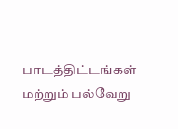பாடத்திட்டங்கள் மற்றும் பல்வேறு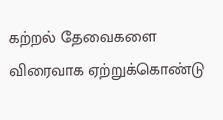கற்றல் தேவைகளை விரைவாக ஏற்றுக்கொண்டு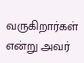வருகிறார்கள் என்று அவர்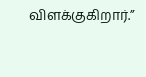விளக்குகிறார்.”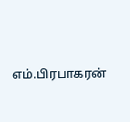எம்.பிரபாகரன்